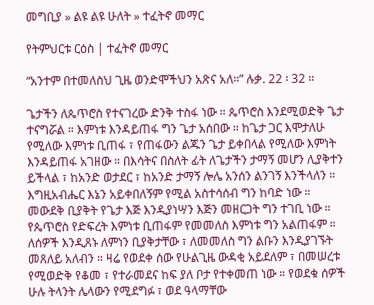መግቢያ » ልዩ ልዩ ሁለት » ተፈትኖ መማር

የትምህርቱ ርዕስ | ተፈትኖ መማር

“አንተም በተመለስህ ጊዜ ወንድሞችህን አጽና አለ።” ሉቃ. 22 ፡ 32 ።

ጌታችን ለጴጥሮስ የተናገረው ድንቅ ተስፋ ነው ። ጴጥሮስ እንደሚወድቅ ጌታ ተናግሯል ። እምነቱ እንዳይጠፋ ግን ጌታ አሰበው ። ከጌታ ጋር እሞታለሁ የሚለው እምነቱ ቢጠፋ ፣ የጠፋውን ልጁን ጌታ ይቀበላል የሚለው እምነት እንዳይጠፋ አገዘው ። በእሳትና በስለት ፊት ለጌታችን ታማኝ መሆን ሊያቅተን ይችላል ፣ ከአንድ ወታደር ፣ ከአንድ ታማኝ ሎሌ አንሰን ልንገኝ እንችላለን ። እግዚአብሔር እኔን አይቀበለኝም የሚል አስተሳሰብ ግን ከባድ ነው ። መውደቅ ቢያቅት የጌታ እጅ እንዲያነሣን እጅን መዘርጋት ግን ተገቢ ነው ። የጴጥሮስ የድፍረት እምነቱ ቢጠፋም የመመለስ እምነቱ ግን አልጠፋም ። ለሰዎች እንዲጸኑ ለምነን ቢያቅታቸው ፣ ለመመለስ ግን ልቡን እንዲያገኙት መጸለይ አለብን ። ዛሬ የወደቀ ሰው የሁልጊዜ ውዳቂ አይደለም ፣ በመሠረቱ የሚወድቅ የቆመ ፣ የተራመደና ከፍ ያለ ቦታ የተቀመጠ ነው ። የወደቁ ሰዎች ሁሉ ትላንት ሌላውን የሚደግፉ ፣ ወደ ዓላማቸው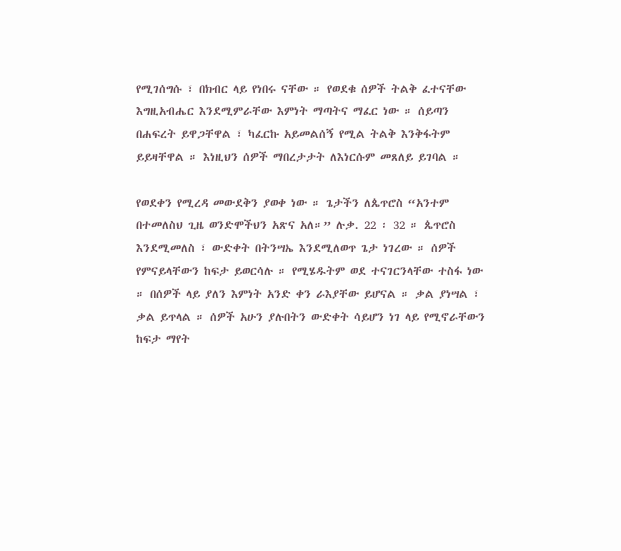የሚገሰግሱ ፣ በክብር ላይ የነበሩ ናቸው ። የወደቁ ሰዎች ትልቅ ፈተናቸው እግዚአብሔር እንደሚምራቸው እምነት ማጣትና ማፈር ነው ። ሰይጣን በሐፍረት ይዋጋቸዋል ፣ ካፈርኩ አይመልሰኝ የሚል ትልቅ እንቅፋትም ይይዛቸዋል ። እነዚህን ሰዎች ማበረታታት ለእነርሱም መጸለይ ይገባል ።

የወደቀን የሚረዳ መውደቅን ያወቀ ነው ። ጌታችን ለጴጥሮስ “አንተም በተመለስህ ጊዜ ወንድሞችህን አጽና አለ።” ሉቃ. 22 ፡ 32 ። ጴጥሮስ እንደሚመለስ ፣ ውድቀት በትንሣኤ እንደሚለወጥ ጌታ ነገረው ። ሰዎች የምናይላቸውን ከፍታ ይወርሳሉ ። የሚሄዱትም ወደ ተናገርንላቸው ተስፋ ነው ። በሰዎች ላይ ያለን እምነት አንድ ቀን ራእያቸው ይሆናል ። ቃል ያነሣል ፣ ቃል ይጥላል ። ሰዎች አሁን ያሉበትን ውድቀት ሳይሆን ነገ ላይ የሚኖራቸውን ከፍታ ማየት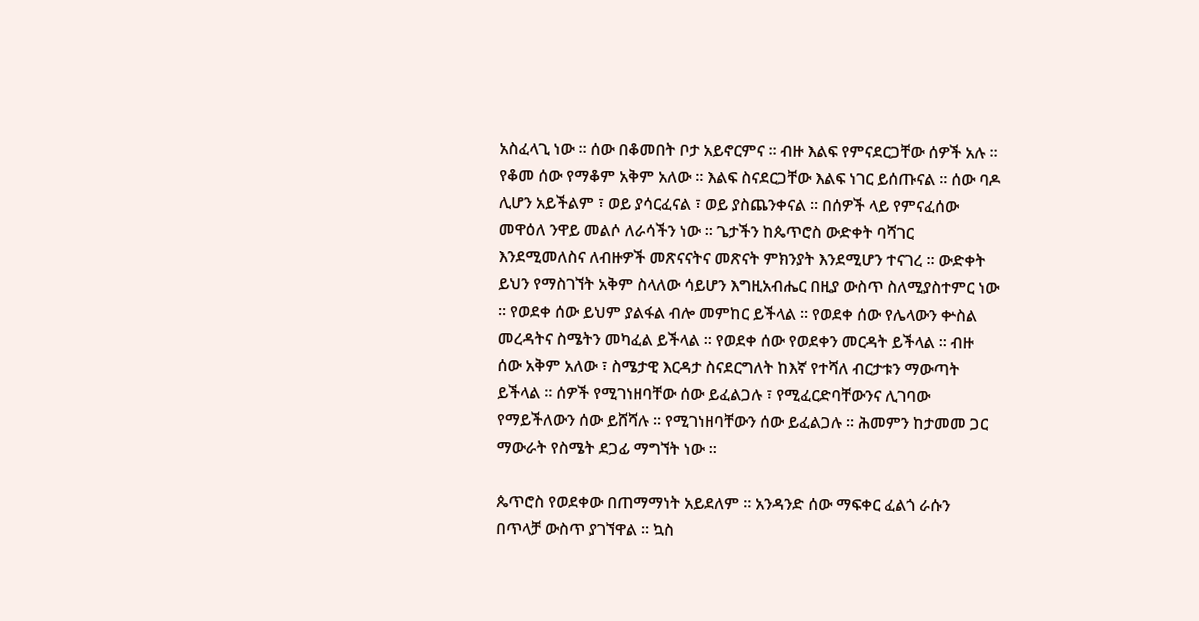አስፈላጊ ነው ። ሰው በቆመበት ቦታ አይኖርምና ። ብዙ እልፍ የምናደርጋቸው ሰዎች አሉ ። የቆመ ሰው የማቆም አቅም አለው ። እልፍ ስናደርጋቸው እልፍ ነገር ይሰጡናል ። ሰው ባዶ ሊሆን አይችልም ፣ ወይ ያሳርፈናል ፣ ወይ ያስጨንቀናል ። በሰዎች ላይ የምናፈሰው መዋዕለ ንዋይ መልሶ ለራሳችን ነው ። ጌታችን ከጴጥሮስ ውድቀት ባሻገር እንደሚመለስና ለብዙዎች መጽናናትና መጽናት ምክንያት እንደሚሆን ተናገረ ። ውድቀት ይህን የማስገኘት አቅም ስላለው ሳይሆን እግዚአብሔር በዚያ ውስጥ ስለሚያስተምር ነው ። የወደቀ ሰው ይህም ያልፋል ብሎ መምከር ይችላል ። የወደቀ ሰው የሌላውን ቍስል መረዳትና ስሜትን መካፈል ይችላል ። የወደቀ ሰው የወደቀን መርዳት ይችላል ። ብዙ ሰው አቅም አለው ፣ ስሜታዊ እርዳታ ስናደርግለት ከእኛ የተሻለ ብርታቱን ማውጣት ይችላል ። ሰዎች የሚገነዘባቸው ሰው ይፈልጋሉ ፣ የሚፈርድባቸውንና ሊገባው የማይችለውን ሰው ይሸሻሉ ። የሚገነዘባቸውን ሰው ይፈልጋሉ ። ሕመምን ከታመመ ጋር ማውራት የስሜት ደጋፊ ማግኘት ነው ።

ጴጥሮስ የወደቀው በጠማማነት አይደለም ። አንዳንድ ሰው ማፍቀር ፈልጎ ራሱን በጥላቻ ውስጥ ያገኘዋል ። ኳስ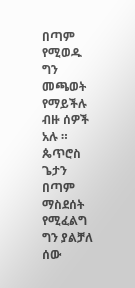በጣም የሚወዱ ግን መጫወት የማይችሉ ብዙ ሰዎች አሉ ። ጴጥሮስ ጌታን በጣም ማስደሰት የሚፈልግ ግን ያልቻለ ሰው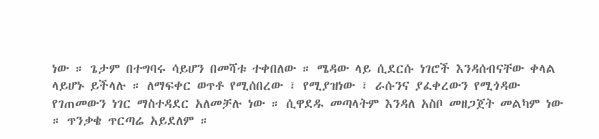ነው ። ጌታም በተግባሩ ሳይሆን በመሻቱ ተቀበለው ። ሜዳው ላይ ሲደርሱ ነገሮች እንዳሰብናቸው ቀላል ላይሆኑ ይችላሉ ። ለማፍቀር ወጥቶ የሚሰበረው ፣ የሚያዝነው ፣ ራሱንና ያፈቀረውን የሚጎዳው የገጠመውን ነገር ማስተዳደር አለመቻሉ ነው ። ሲዋደዱ መጣላትም እንዳለ አስቦ መዘጋጀት መልካም ነው ። ጥንቃቄ ጥርጣሬ አይደለም ።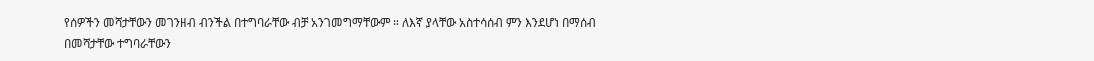የሰዎችን መሻታቸውን መገንዘብ ብንችል በተግባራቸው ብቻ አንገመግማቸውም ። ለእኛ ያላቸው አስተሳሰብ ምን እንደሆነ በማሰብ በመሻታቸው ተግባራቸውን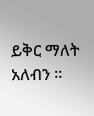ይቅር ማለት አለብን ።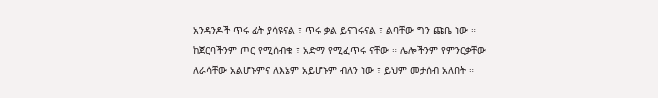አንዳንዶች ጥሩ ፊት ያሳዩናል ፣ ጥሩ ቃል ይናገሩናል ፣ ልባቸው ግን ጩቤ ነው ። ከጀርባችንም ጦር የሚሰብቁ ፣ አድማ የሚፈጥሩ ናቸው ። ሌሎችንም የምንርቃቸው ለራሳቸው አልሆኑምና ለእኔም አይሆኑም ብለን ነው ፣ ይህም መታሰብ አለበት ።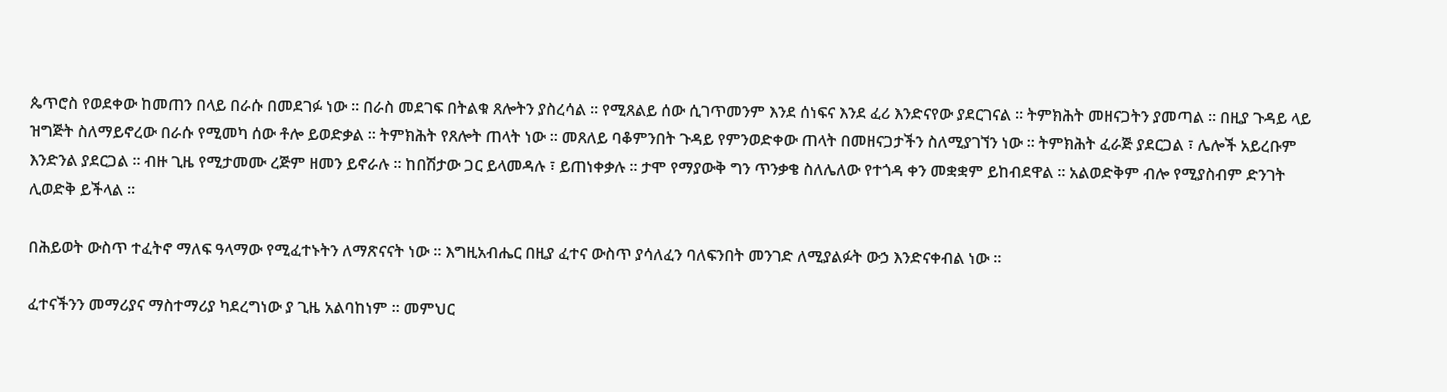ጴጥሮስ የወደቀው ከመጠን በላይ በራሱ በመደገፉ ነው ። በራስ መደገፍ በትልቁ ጸሎትን ያስረሳል ። የሚጸልይ ሰው ሲገጥመንም እንደ ሰነፍና እንደ ፈሪ እንድናየው ያደርገናል ። ትምክሕት መዘናጋትን ያመጣል ። በዚያ ጉዳይ ላይ ዝግጅት ስለማይኖረው በራሱ የሚመካ ሰው ቶሎ ይወድቃል ። ትምክሕት የጸሎት ጠላት ነው ። መጸለይ ባቆምንበት ጉዳይ የምንወድቀው ጠላት በመዘናጋታችን ስለሚያገኘን ነው ። ትምክሕት ፈራጅ ያደርጋል ፣ ሌሎች አይረቡም እንድንል ያደርጋል ። ብዙ ጊዜ የሚታመሙ ረጅም ዘመን ይኖራሉ ። ከበሽታው ጋር ይላመዳሉ ፣ ይጠነቀቃሉ ። ታሞ የማያውቅ ግን ጥንቃቄ ስለሌለው የተጎዳ ቀን መቋቋም ይከብደዋል ። አልወድቅም ብሎ የሚያስብም ድንገት ሊወድቅ ይችላል ።

በሕይወት ውስጥ ተፈትኖ ማለፍ ዓላማው የሚፈተኑትን ለማጽናናት ነው ። እግዚአብሔር በዚያ ፈተና ውስጥ ያሳለፈን ባለፍንበት መንገድ ለሚያልፉት ውኃ እንድናቀብል ነው ።

ፈተናችንን መማሪያና ማስተማሪያ ካደረግነው ያ ጊዜ አልባከነም ። መምህር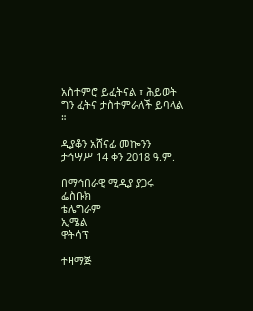አስተምሮ ይፈትናል ፣ ሕይወት ግን ፈትና ታስተምራለች ይባላል ።

ዲያቆን አሸናፊ መኰንን
ታኅሣሥ 14 ቀን 2018 ዓ.ም.

በማኅበራዊ ሚዲያ ያጋሩ
ፌስቡክ
ቴሌግራም
ኢሜል
ዋትሳፕ

ተዛማጅ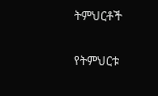ትምህርቶች

የትምህርቱ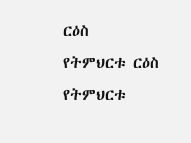ርዕስ
የትምህርቱ ርዕስ
የትምህርቱ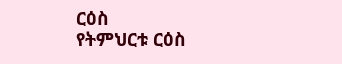ርዕስ
የትምህርቱ ርዕስ